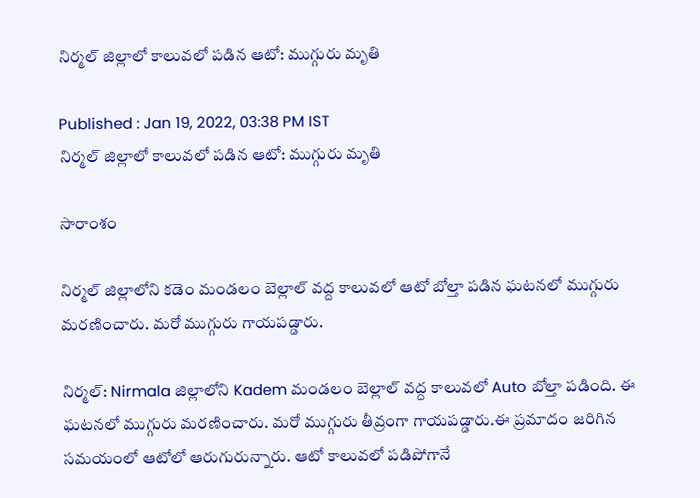నిర్మల్ జిల్లాలో కాలువలో పడిన ఆటో: ముగ్గురు మృతి

Published : Jan 19, 2022, 03:38 PM IST
నిర్మల్ జిల్లాలో కాలువలో పడిన ఆటో: ముగ్గురు మృతి

సారాంశం

నిర్మల్ జిల్లాలోని కడెం మండలం బెల్లాల్ వద్ద కాలువలో ఆటో బోల్తా పడిన ఘటనలో ముగ్గురు మరణించారు. మరో ముగ్గురు గాయపడ్డారు.

నిర్మల్: Nirmala జిల్లాలోని Kadem మండలం బెల్లాల్ వద్ద కాలువలో Auto బోల్తా పడింది. ఈ ఘటనలో ముగ్గురు మరణించారు. మరో ముగ్గురు తీవ్రంగా గాయపడ్డారు.ఈ ప్రమాదం జరిగిన సమయంలో ఆటోలో ఆరుగురున్నారు. ఆటో కాలువలో పడిపోగానే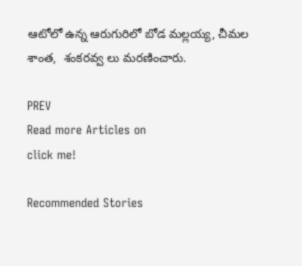ఆటోలో ఉన్న ఆరుగురిలో బోడ మల్లయ్య, చీమల శాంత,  శంకరవ్వ లు మరణించారు.

PREV
Read more Articles on
click me!

Recommended Stories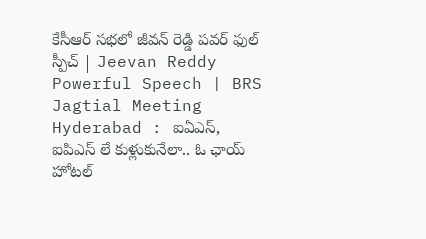కేసీఆర్ సభలో జీవన్ రెడ్డి పవర్ ఫుల్ స్పీచ్ | Jeevan Reddy Powerful Speech | BRS Jagtial Meeting
Hyderabad : ఐఏఎస్, ఐపిఎస్ లే కుళ్లుకునేలా.. ఓ ఛాయ్ హోటల్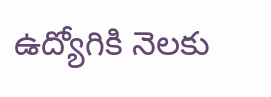ఉద్యోగికి నెలకు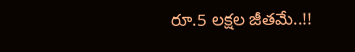రూ.5 లక్షల జీతమే..!!